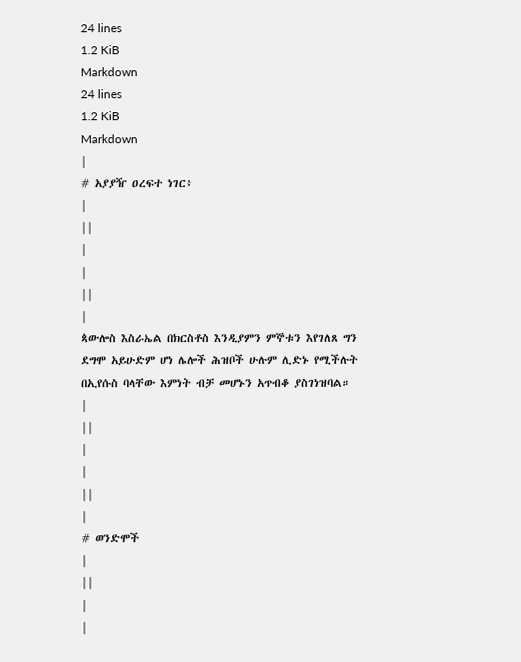24 lines
1.2 KiB
Markdown
24 lines
1.2 KiB
Markdown
|
# አያያዥ ዐረፍተ ነገር፥
|
||
|
|
||
|
ጳውሎስ እስራኤል በክርስቶስ እንዲያምን ምኞቱን እየገለጸ ግን ደግሞ አይሁድም ሆነ ሌሎች ሕዝቦች ሁሉም ሊድኑ የሚችሉት በኢየሱስ ባላቸው እምነት ብቻ መሆኑን አጥብቆ ያስገነዝባል።
|
||
|
|
||
|
# ወንድሞች
|
||
|
|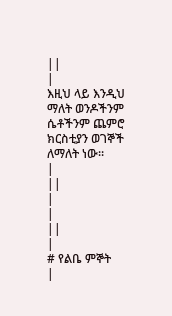||
|
እዚህ ላይ እንዲህ ማለት ወንዶችንም ሴቶችንም ጨምሮ ክርስቲያን ወገኞች ለማለት ነው።
|
||
|
|
||
|
# የልቤ ምኞት
|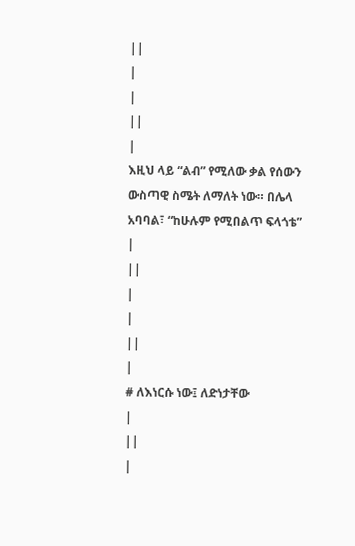||
|
|
||
|
እዚህ ላይ “ልብ” የሚለው ቃል የሰውን ውስጣዊ ስሜት ለማለት ነው። በሌላ አባባል፣ “ከሁሉም የሚበልጥ ፍላጎቴ”
|
||
|
|
||
|
# ለእነርሱ ነው፤ ለድነታቸው
|
||
|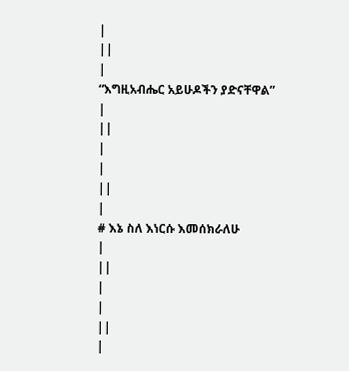|
||
|
“እግዚአብሔር አይሁዶችን ያድናቸዋል”
|
||
|
|
||
|
# እኔ ስለ እነርሱ እመሰክራለሁ
|
||
|
|
||
|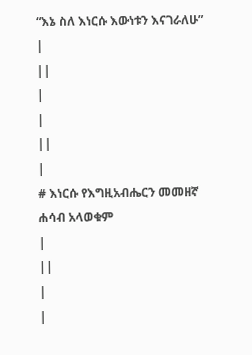“እኔ ስለ እነርሱ እውነቱን እናገራለሁ”
|
||
|
|
||
|
# እነርሱ የእግዚአብሔርን መመዘኛ ሐሳብ አላወቁም
|
||
|
|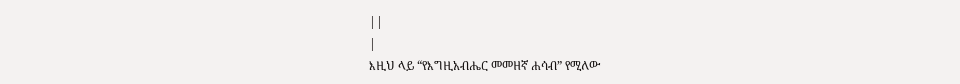||
|
እዚህ ላይ “የእግዚአብሔር መመዘኛ ሐሳብ” የሚለው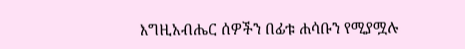እግዚአብሔር ሰዎችን በፊቱ ሐሳቡን የሚያሟሉ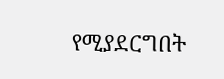የሚያደርግበት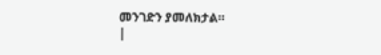መንገድን ያመለክታል።
|